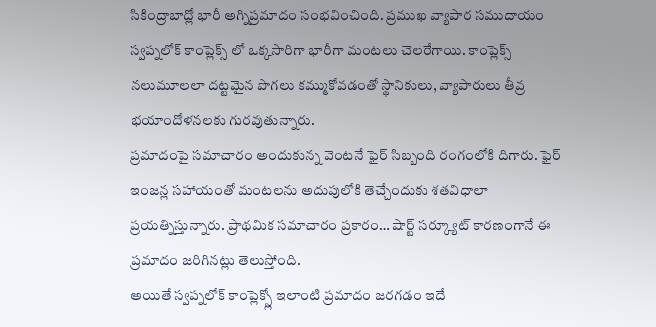సికింద్రాబాద్లో భారీ అగ్నిప్రమాదం సంభవించింది. ప్రముఖ వ్యాపార సముదాయం స్వప్నలోక్ కాంప్లెక్స్ లో ఒక్కసారిగా భారీగా మంటలు చెలరేగాయి. కాంప్లెక్స్ నలుమూలలా దట్టమైన పొగలు కమ్ముకోవడంతో స్థానికులు, వ్యాపారులు తీవ్ర భయాందోళనలకు గురవుతున్నారు.
ప్రమాదంపై సమాచారం అందుకున్న వెంటనే ఫైర్ సిబ్బంది రంగంలోకి దిగారు. ఫైర్ ఇంజన్ల సహాయంతో మంటలను అదుపులోకి తెచ్చేందుకు శతవిధాలా ప్రయత్నిస్తున్నారు. ప్రాథమిక సమాచారం ప్రకారం… షార్ట్ సర్క్యూట్ కారణంగానే ఈ ప్రమాదం జరిగినట్లు తెలుస్తోంది.
అయితే స్వప్నలోక్ కాంప్లెక్స్లో ఇలాంటి ప్రమాదం జరగడం ఇదే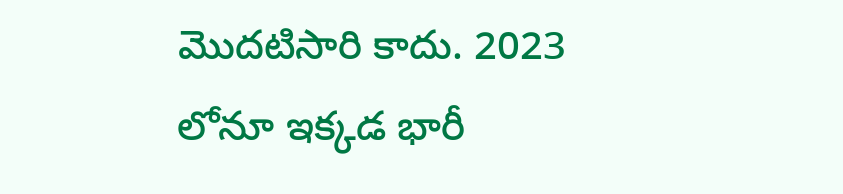మొదటిసారి కాదు. 2023 లోనూ ఇక్కడ భారీ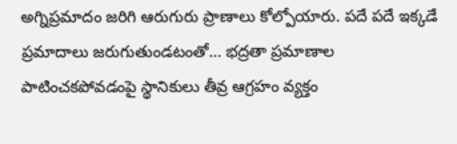అగ్నిప్రమాదం జరిగి ఆరుగురు ప్రాణాలు కోల్పోయారు. పదే పదే ఇక్కడే ప్రమాదాలు జరుగుతుండటంతో… భద్రతా ప్రమాణాల పాటించకపోవడంపై స్థానికులు తీవ్ర ఆగ్రహం వ్యక్తం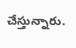చేస్తున్నారు.